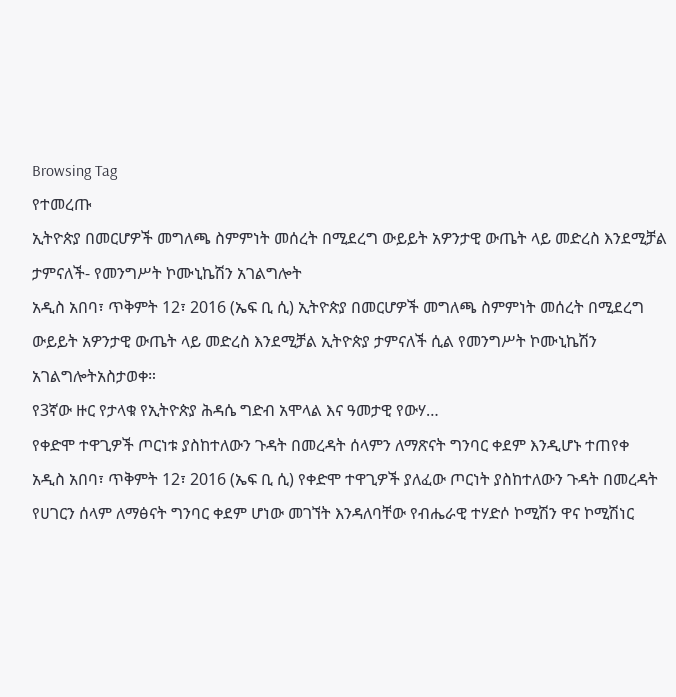Browsing Tag
የተመረጡ
ኢትዮጵያ በመርሆዎች መግለጫ ስምምነት መሰረት በሚደረግ ውይይት አዎንታዊ ውጤት ላይ መድረስ እንደሚቻል ታምናለች- የመንግሥት ኮሙኒኬሽን አገልግሎት
አዲስ አበባ፣ ጥቅምት 12፣ 2016 (ኤፍ ቢ ሲ) ኢትዮጵያ በመርሆዎች መግለጫ ስምምነት መሰረት በሚደረግ ውይይት አዎንታዊ ውጤት ላይ መድረስ እንደሚቻል ኢትዮጵያ ታምናለች ሲል የመንግሥት ኮሙኒኬሽን አገልግሎትአስታወቀ።
የ3ኛው ዙር የታላቁ የኢትዮጵያ ሕዳሴ ግድብ አሞላል እና ዓመታዊ የውሃ…
የቀድሞ ተዋጊዎች ጦርነቱ ያስከተለውን ጉዳት በመረዳት ሰላምን ለማጽናት ግንባር ቀደም እንዲሆኑ ተጠየቀ
አዲስ አበባ፣ ጥቅምት 12፣ 2016 (ኤፍ ቢ ሲ) የቀድሞ ተዋጊዎች ያለፈው ጦርነት ያስከተለውን ጉዳት በመረዳት የሀገርን ሰላም ለማፅናት ግንባር ቀደም ሆነው መገኘት እንዳለባቸው የብሔራዊ ተሃድሶ ኮሚሽን ዋና ኮሚሽነር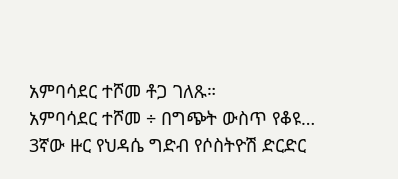አምባሳደር ተሾመ ቶጋ ገለጹ።
አምባሳደር ተሾመ ÷ በግጭት ውስጥ የቆዩ…
3ኛው ዙር የህዳሴ ግድብ የሶስትዮሽ ድርድር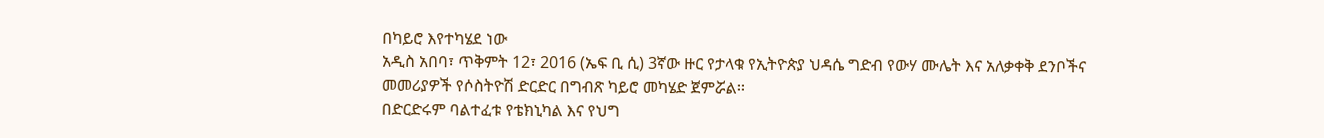በካይሮ እየተካሄደ ነው
አዲስ አበባ፣ ጥቅምት 12፣ 2016 (ኤፍ ቢ ሲ) 3ኛው ዙር የታላቁ የኢትዮጵያ ህዳሴ ግድብ የውሃ ሙሌት እና አለቃቀቅ ደንቦችና መመሪያዎች የሶስትዮሽ ድርድር በግብጽ ካይሮ መካሄድ ጀምሯል፡፡
በድርድሩም ባልተፈቱ የቴክኒካል እና የህግ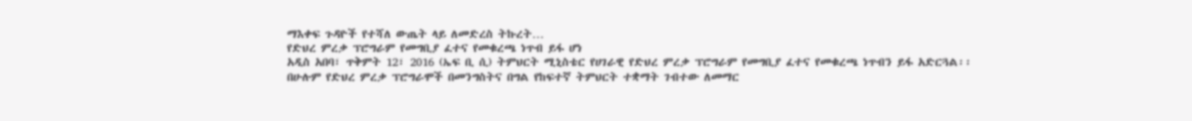ማእቀፍ ጉዳዮች የተሻለ ውጤት ላይ ለመድረስ ትኩረት…
የድህረ ምረቃ ፕሮግራም የመግቢያ ፈተና የመቁረጫ ነጥብ ይፋ ሆነ
አዲስ አበባ፣ ጥቅምት 12፣ 2016 (ኤፍ ቢ ሲ) ትምህርት ሚኒስቴር የሀገራዊ የድህረ ምረቃ ፕሮግራም የመግቢያ ፈተና የመቁረጫ ነጥብን ይፋ አድርጓል፡፡
በሁሉም የድህረ ምረቃ ፕሮግራሞች በመንግስትና በግል የከፍተኛ ትምህርት ተቋማት ገብተው ለመማር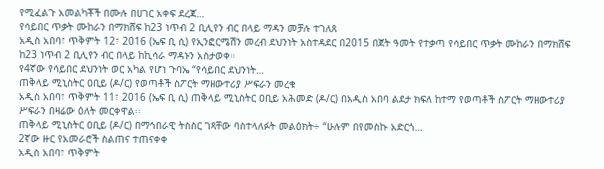የሚፈልጉ አመልካቾች በሙሉ በሀገር አቀፍ ደረጃ…
የሳይበር ጥቃት ሙከራን በማክሸፍ ከ23 ነጥብ 2 ቢሊየን ብር በላይ ማዳን መቻሉ ተገለጸ
አዲስ አበባ፣ ጥቅምት 12፣ 2016 (ኤፍ ቢ ሲ) የኢንፎርሜሽን መረብ ደህንነት አስተዳደር በ2015 በጀት ዓመት የተቃጣ የሳይበር ጥቃት ሙከራን በማክሸፍ ከ23 ነጥብ 2 ቢሊየን ብር በላይ ከኪሳራ ማዳኑን አስታወቀ።
የ4ኛው የሳይበር ደህንነት ወር አካል የሆነ ጉባኤ “የሳይበር ደህንነት…
ጠቅላይ ሚኒስትር ዐቢይ (ዶ/ር) የወጣቶች ስፖርት ማዘውተሪያ ሥፍራን መረቁ
አዲስ አበባ፣ ጥቅምት 11፣ 2016 (ኤፍ ቢ ሲ) ጠቅላይ ሚኒስትር ዐቢይ አሕመድ (ዶ/ር) በአዲስ አበባ ልደታ ክፍለ ከተማ የወጣቶች ስፖርት ማዘውተሪያ ሥፍራን በዛሬው ዕለት መርቀዋል፡፡
ጠቅላይ ሚኒስትር ዐቢይ (ዶ/ር) በማኅበራዊ ትስስር ገጻቸው ባስተላለፉት መልዕክት÷ “ሁሉም በየመስኩ አድርጎ…
2ኛው ዙር የአመራሮች ስልጠና ተጠናቀቀ
አዲስ አበባ፣ ጥቅምት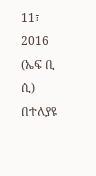11፣ 2016 (ኤፍ ቢ ሲ) በተለያዩ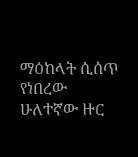ማዕከላት ሲሰጥ የነበረው ሁለተኛው ዙር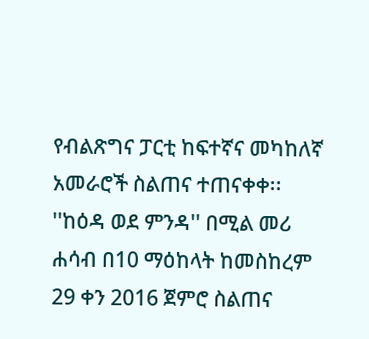የብልጽግና ፓርቲ ከፍተኛና መካከለኛ አመራሮች ስልጠና ተጠናቀቀ፡፡
''ከዕዳ ወደ ምንዳ'' በሚል መሪ ሐሳብ በ10 ማዕከላት ከመስከረም 29 ቀን 2016 ጀምሮ ስልጠና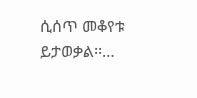ሲሰጥ መቆየቱ ይታወቃል፡፡…